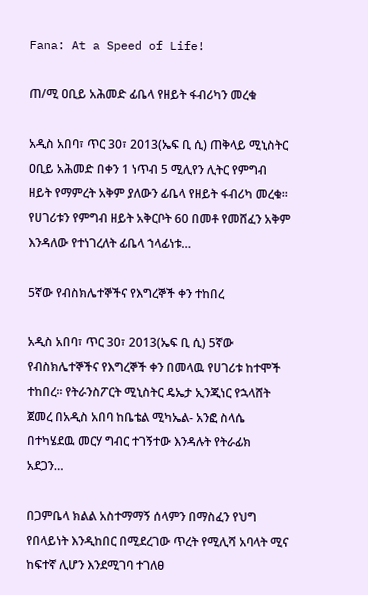Fana: At a Speed of Life!

ጠ/ሚ ዐቢይ አሕመድ ፊቤላ የዘይት ፋብሪካን መረቁ

አዲስ አበባ፣ ጥር 30፣ 2013(ኤፍ ቢ ሲ) ጠቅላይ ሚኒስትር ዐቢይ አሕመድ በቀን 1 ነጥብ 5 ሚሊየን ሊትር የምግብ ዘይት የማምረት አቅም ያለውን ፊቤላ የዘይት ፋብሪካ መረቁ፡፡ የሀገሪቱን የምግብ ዘይት አቅርቦት 60 በመቶ የመሸፈን አቅም እንዳለው የተነገረለት ፊቤላ ኀላፊነቱ…

5ኛው የብስክሌተኞችና የእግረኞች ቀን ተከበረ

አዲስ አበባ፣ ጥር 30፣ 2013(ኤፍ ቢ ሲ) 5ኛው የብስክሌተኞችና የእግረኞች ቀን በመላዉ የሀገሪቱ ከተሞች ተከበረ፡፡ የትራንስፖርት ሚኒስትር ዴኤታ ኢንጂነር የኋላሸት ጀመረ በአዲስ አበባ ከቤቴል ሚካኤል- አንፎ ስላሴ በተካሄደዉ መርሃ ግብር ተገኝተው እንዳሉት የትራፊክ አደጋን…

በጋምቤላ ክልል አስተማማኝ ሰላምን በማስፈን የህግ የበላይነት እንዲከበር በሚደረገው ጥረት የሚሊሻ አባላት ሚና ከፍተኛ ሊሆን እንደሚገባ ተገለፀ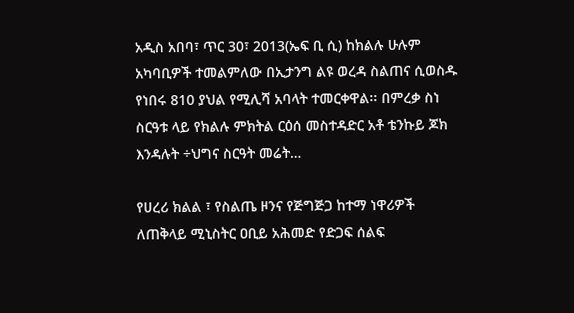አዲስ አበባ፣ ጥር 30፣ 2013(ኤፍ ቢ ሲ) ከክልሉ ሁሉም አካባቢዎች ተመልምለው በኢታንግ ልዩ ወረዳ ስልጠና ሲወስዱ የነበሩ 810 ያህል የሚሊሻ አባላት ተመርቀዋል፡፡ በምረቃ ስነ ስርዓቱ ላይ የክልሉ ምክትል ርዕሰ መስተዳድር አቶ ቴንኩይ ጆክ እንዳሉት ÷ህግና ስርዓት መሬት…

የሀረሪ ክልል ፣ የስልጤ ዞንና የጅግጅጋ ከተማ ነዋሪዎች ለጠቅላይ ሚኒስትር ዐቢይ አሕመድ የድጋፍ ሰልፍ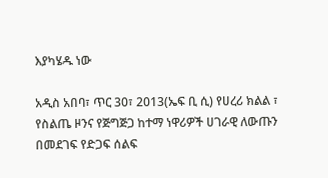እያካሄዱ ነው

አዲስ አበባ፣ ጥር 30፣ 2013(ኤፍ ቢ ሲ) የሀረሪ ክልል ፣ የስልጤ ዞንና የጅግጅጋ ከተማ ነዋሪዎች ሀገራዊ ለውጡን በመደገፍ የድጋፍ ሰልፍ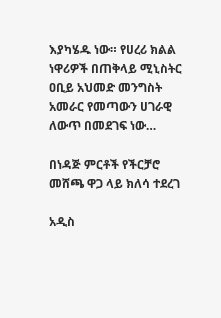እያካሄዱ ነው። የሀረሪ ክልል ነዋሪዎች በጠቅላይ ሚኒስትር ዐቢይ አህመድ መንግስት አመራር የመጣውን ሀገራዊ ለውጥ በመደገፍ ነው…

በነዳጅ ምርቶች የችርቻሮ መሸጫ ዋጋ ላይ ክለሳ ተደረገ

አዲስ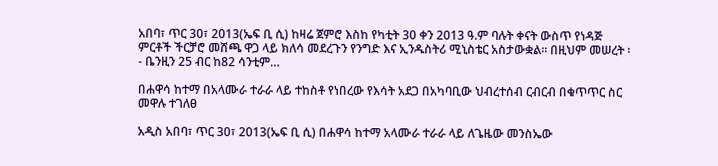አበባ፣ ጥር 30፣ 2013(ኤፍ ቢ ሲ) ከዛሬ ጀምሮ እስከ የካቲት 30 ቀን 2013 ዓ.ም ባሉት ቀናት ውስጥ የነዳጅ ምርቶች ችርቻሮ መሸጫ ዋጋ ላይ ክለሳ መደረጉን የንግድ እና ኢንዱስትሪ ሚኒስቴር አስታውቋል። በዚህም መሠረት ፡- ቤንዚን 25 ብር ከ82 ሳንቲም…

በሐዋሳ ከተማ በአላሙራ ተራራ ላይ ተከስቶ የነበረው የእሳት አደጋ በአካባቢው ህብረተሰብ ርብርብ በቁጥጥር ስር መዋሉ ተገለፀ

አዲስ አበባ፣ ጥር 30፣ 2013(ኤፍ ቢ ሲ) በሐዋሳ ከተማ አላሙራ ተራራ ላይ ለጌዜው መንስኤው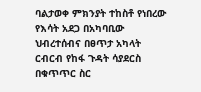ባልታወቀ ምክንያት ተከስቶ የነበረው የእሳት አደጋ በአካባቢው ህብረተሰብና በፀጥታ አካላት ርብርብ የከፋ ጉዳት ሳያደርስ በቁጥጥር ስር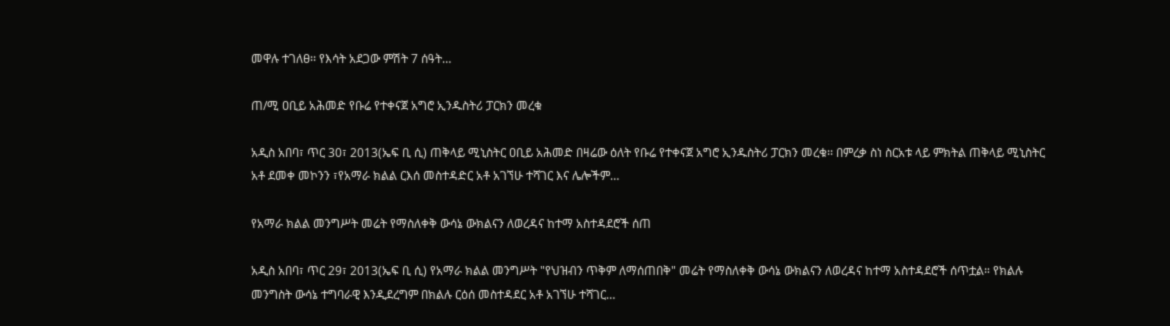መዋሉ ተገለፀ፡፡ የእሳት አደጋው ምሽት 7 ሰዓት…

ጠ/ሚ ዐቢይ አሕመድ የቡሬ የተቀናጀ አግሮ ኢንዱስትሪ ፓርክን መረቁ

አዲስ አበባ፣ ጥር 30፣ 2013(ኤፍ ቢ ሲ) ጠቅላይ ሚኒስትር ዐቢይ አሕመድ በዛሬው ዕለት የቡሬ የተቀናጀ አግሮ ኢንዱስትሪ ፓርክን መረቁ፡፡ በምረቃ ስነ ስርአቱ ላይ ምክትል ጠቅላይ ሚኒስትር አቶ ደመቀ መኮንን ፣የአማራ ክልል ርእሰ መስተዳድር አቶ አገኘሁ ተሻገር እና ሌሎችም…

የአማራ ክልል መንግሥት መሬት የማስለቀቅ ውሳኔ ውክልናን ለወረዳና ከተማ አስተዳደሮች ሰጠ

አዲስ አበባ፣ ጥር 29፣ 2013(ኤፍ ቢ ሲ) የአማራ ክልል መንግሥት "የህዝብን ጥቅም ለማሰጠበቅ" መሬት የማስለቀቅ ውሳኔ ውክልናን ለወረዳና ከተማ አስተዳደሮች ሰጥቷል። የክልሉ መንግስት ውሳኔ ተግባራዊ እንዲደረግም በክልሉ ርዕሰ መስተዳደር አቶ አገኘሁ ተሻገር…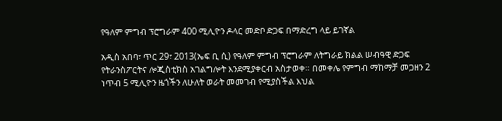የዓለም ምግብ ፕሮግራም 400 ሚሊዮን ዶላር መድቦ ድጋፍ በማድረግ ላይ ይገኛል

አዲስ አበባ፣ ጥር 29፣ 2013(ኤፍ ቢ ሲ) የዓለም ምግብ ፕሮግራም ለትግራይ ክልል ሠብዓዊ ድጋፍ የትራንስፖርትና ሎጂስቲክስ አገልግሎት እንደሚያቀርብ አስታወቀ። በመቀሌ የምግብ ማከማቻ መጋዘን 2 ነጥብ 5 ሚሊዮን ዜጎችን ለሁለት ወራት መመገብ የሚያስችል እህል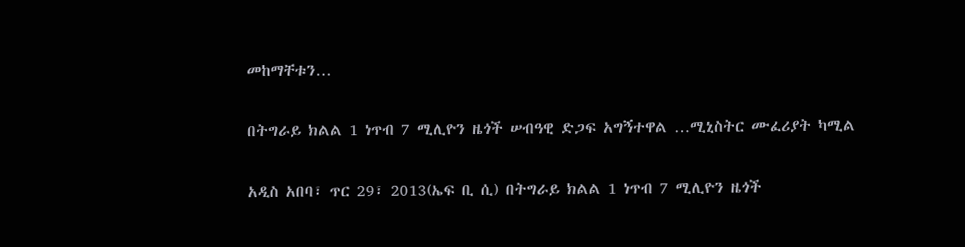መከማቸቱን…

በትግራይ ክልል 1 ነጥብ 7 ሚሊዮን ዜጎች ሠብዓዊ ድጋፍ አግኝተዋል …ሚኒስትር ሙፈሪያት ካሚል

አዲስ አበባ፣ ጥር 29፣ 2013(ኤፍ ቢ ሲ) በትግራይ ክልል 1 ነጥብ 7 ሚሊዮን ዜጎች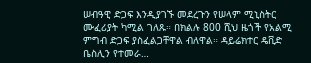ሠብዓዊ ድጋፍ እንዲያገኙ መደረጉን የሠላም ሚኒስትር ሙፈሪያት ካሚል ገለጹ። በክልሉ 800 ሺህ ዜጎች የአልሚ ምግብ ድጋፍ ያስፈልጋቸዋል ብለዋል። ዳይሬክተር ዴቪድ ቤስሊን የተመራ…